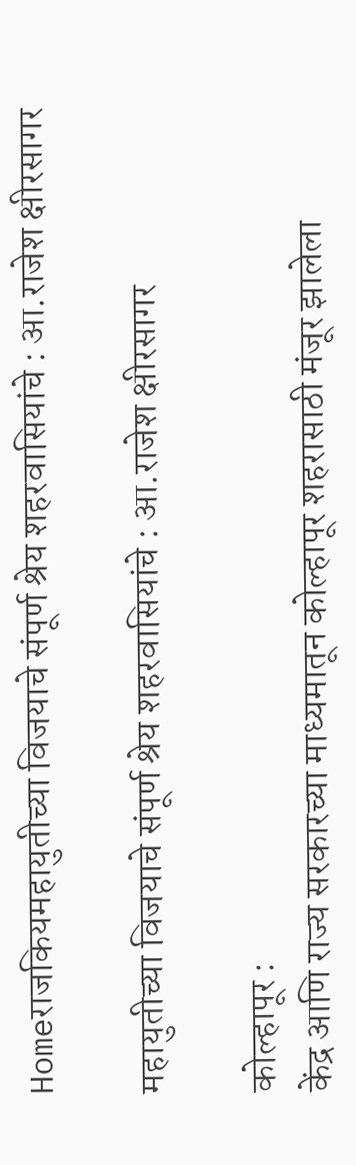Homeराजकियमहायुतीच्या विजयाचे संपूर्ण श्रेय शहरवासियांचे : आ.राजेश क्षीरसागर

महायुतीच्या विजयाचे संपूर्ण श्रेय शहरवासियांचे : आ.राजेश क्षीरसागर

कोल्हापूर :
केंद्र आणि राज्य सरकारच्या माध्यमातून कोल्हापूर शहरासाठी मंजूर झालेला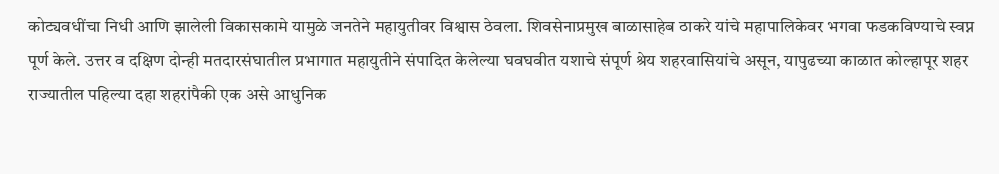कोट्यवधींचा निधी आणि झालेली विकासकामे यामुळे जनतेने महायुतीवर विश्वास ठेवला. शिवसेनाप्रमुख बाळासाहेब ठाकरे यांचे महापालिकेवर भगवा फडकविण्याचे स्वप्न पूर्ण केले. उत्तर व दक्षिण दोन्ही मतदारसंघातील प्रभागात महायुतीने संपादित केलेल्या घवघवीत यशाचे संपूर्ण श्रेय शहरवासियांचे असून, यापुढच्या काळात कोल्हापूर शहर राज्यातील पहिल्या दहा शहरांपैकी एक असे आधुनिक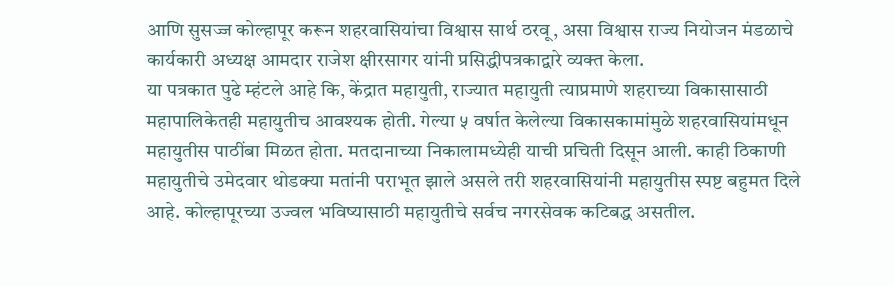आणि सुसज्ज कोल्हापूर करून शहरवासियांचा विश्वास सार्थ ठरवू, असा विश्वास राज्य नियोजन मंडळाचे कार्यकारी अध्यक्ष आमदार राजेश क्षीरसागर यांनी प्रसिद्धीपत्रकाद्वारे व्यक्त केला.
या पत्रकात पुढे म्हंटले आहे कि, केंद्रात महायुती, राज्यात महायुती त्याप्रमाणे शहराच्या विकासासाठी महापालिकेतही महायुतीच आवश्यक होती. गेल्या ५ वर्षात केलेल्या विकासकामांमुळे शहरवासियांमधून महायुतीस पाठींबा मिळत होता. मतदानाच्या निकालामध्येही याची प्रचिती दिसून आली. काही ठिकाणी महायुतीचे उमेदवार थोडक्या मतांनी पराभूत झाले असले तरी शहरवासियांनी महायुतीस स्पष्ट बहुमत दिले आहे. कोल्हापूरच्या उज्वल भविष्यासाठी महायुतीचे सर्वच नगरसेवक कटिबद्ध असतील.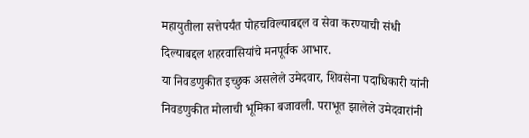महायुतीला सत्तेपर्यंत पोहचविल्याबद्दल व सेवा करण्याची संधी दिल्याबद्दल शहरवासियांचे मनपूर्वक आभार.
या निवडणुकीत इच्छुक असलेले उमेदवार, शिवसेना पदाधिकारी यांनी निवडणुकीत मोलाची भूमिका बजावली. पराभूत झालेले उमेदवारांनी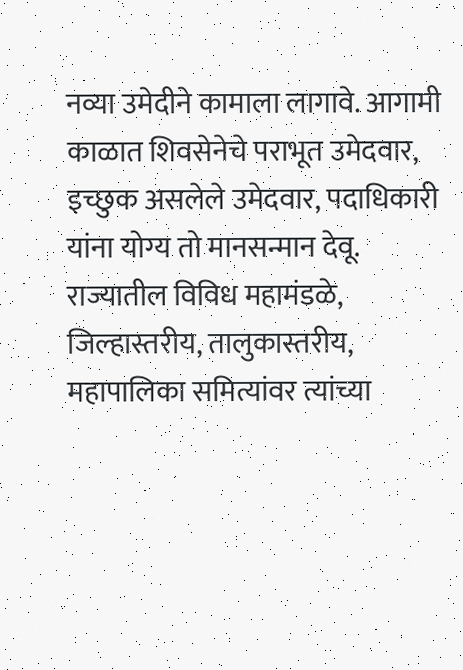नव्या उमेदीने कामाला लागावे. आगामी काळात शिवसेनेचे पराभूत उमेदवार, इच्छुक असलेले उमेदवार, पदाधिकारी यांना योग्य तो मानसन्मान देवू. राज्यातील विविध महामंडळे, जिल्हास्तरीय, तालुकास्तरीय, महापालिका समित्यांवर त्यांच्या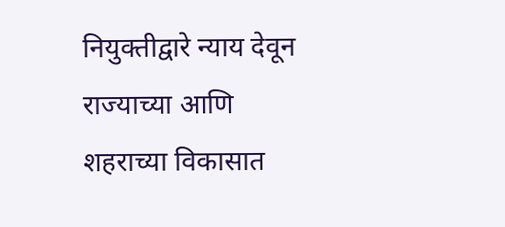नियुक्तीद्वारे न्याय देवून राज्याच्या आणि शहराच्या विकासात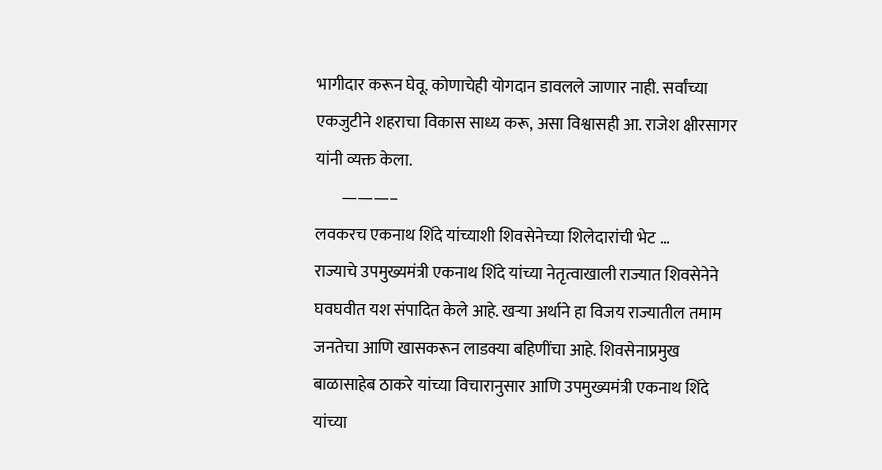भागीदार करून घेवू. कोणाचेही योगदान डावलले जाणार नाही. सर्वांच्या एकजुटीने शहराचा विकास साध्य करू, असा विश्वासही आ. राजेश क्षीरसागर यांनी व्यक्त केला.
        ———–
लवकरच एकनाथ शिंदे यांच्याशी शिवसेनेच्या शिलेदारांची भेट …
राज्याचे उपमुख्यमंत्री एकनाथ शिंदे यांच्या नेतृत्वाखाली राज्यात शिवसेनेने घवघवीत यश संपादित केले आहे. खऱ्या अर्थाने हा विजय राज्यातील तमाम जनतेचा आणि खासकरून लाडक्या बहिणींचा आहे. शिवसेनाप्रमुख बाळासाहेब ठाकरे यांच्या विचारानुसार आणि उपमुख्यमंत्री एकनाथ शिंदे यांच्या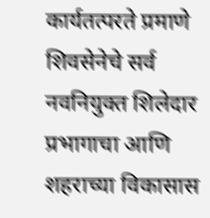कार्यतत्परते प्रमाणे शिवसेनेचे सर्व नवनियुक्त शिलेदार प्रभागाचा आणि शहराच्या विकासास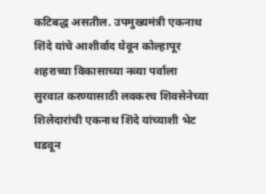कटिबद्ध असतील. उपमुख्यमंत्री एकनाथ शिंदे यांचे आशीर्वाद घेवून कोल्हापूर शहराच्या विकासाच्या नव्या पर्वाला सुरवात करण्यासाठी लवकरच शिवसेनेच्या शिलेदारांची एकनाथ शिंदे यांच्याशी भेट घडवून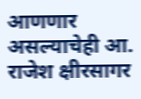आणणार असल्याचेही आ. राजेश क्षीरसागर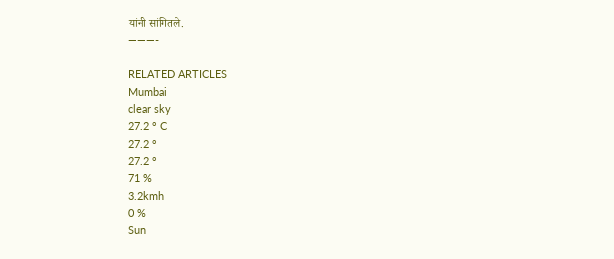यांनी सांगितले.
———-

RELATED ARTICLES
Mumbai
clear sky
27.2 ° C
27.2 °
27.2 °
71 %
3.2kmh
0 %
Sun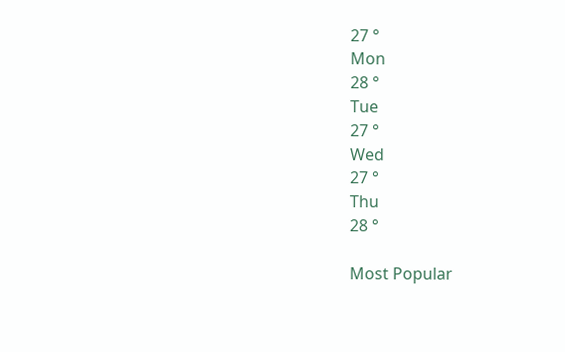27 °
Mon
28 °
Tue
27 °
Wed
27 °
Thu
28 °

Most Popular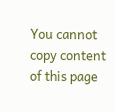You cannot copy content of this page